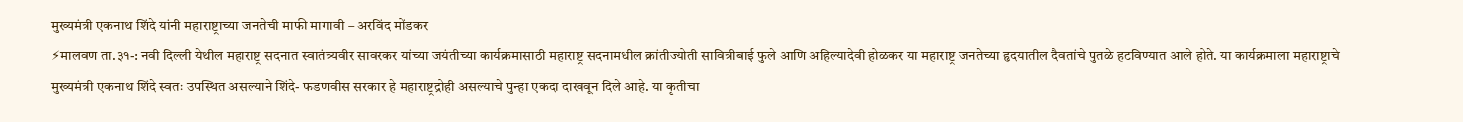मुख्यमंत्री एकनाथ शिंदे यांनी महाराष्ट्राच्या जनतेची माफी मागावी – अरविंद मोंडकर
⚡मालवण ता.३१-: नवी दिल्ली येथील महाराष्ट्र सदनात स्वातंत्र्यवीर सावरकर यांच्या जयंतीच्या कार्यक्रमासाठी महाराष्ट्र सदनामधील क्रांतीज्योती सावित्रीबाई फुले आणि अहिल्यादेवी होळकर या महाराष्ट्र जनतेच्या हृदयातील दैवतांचे पुतळे हटविण्यात आले होते. या कार्यक्रमाला महाराष्ट्राचे मुख्यमंत्री एकनाथ शिंदे स्वतः उपस्थित असल्याने शिंदे- फडणवीस सरकार हे महाराष्ट्रद्रोही असल्याचे पुन्हा एकदा दाखवून दिले आहे. या कृतीचा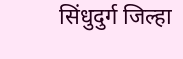सिंधुदुर्ग जिल्हा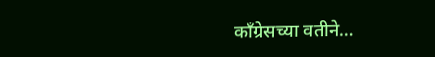काँग्रेसच्या वतीने…